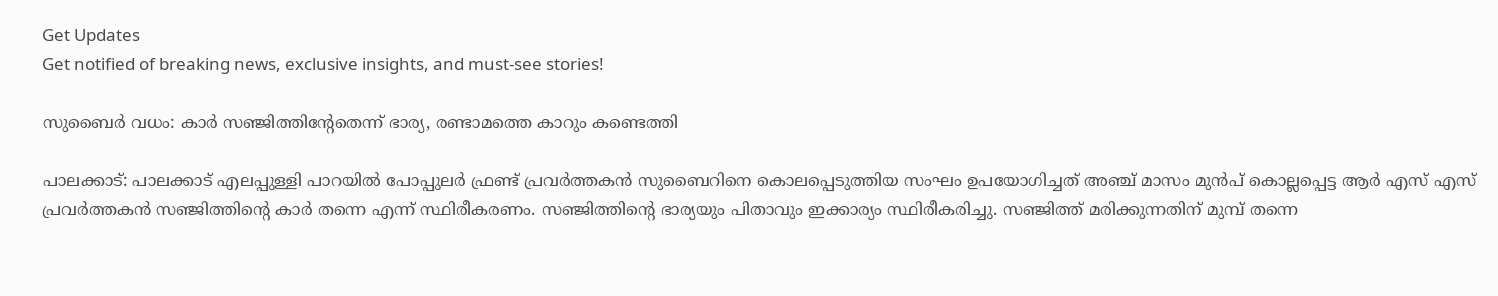Get Updates
Get notified of breaking news, exclusive insights, and must-see stories!

സുബൈര്‍ വധം: കാര്‍ സഞ്ജിത്തിന്റേതെന്ന് ഭാര്യ, രണ്ടാമത്തെ കാറും കണ്ടെത്തി

പാലക്കാട്: പാലക്കാട് എലപ്പുള്ളി പാറയില്‍ പോപ്പുലര്‍ ഫ്രണ്ട് പ്രവര്‍ത്തകന്‍ സുബൈറിനെ കൊലപ്പെടുത്തിയ സംഘം ഉപയോഗിച്ചത് അഞ്ച് മാസം മുന്‍പ് കൊല്ലപ്പെട്ട ആര്‍ എസ് എസ് പ്രവര്‍ത്തകന്‍ സഞ്ജിത്തിന്റെ കാര്‍ തന്നെ എന്ന് സ്ഥിരീകരണം. സഞ്ജിത്തിന്റെ ഭാര്യയും പിതാവും ഇക്കാര്യം സ്ഥിരീകരിച്ചു. സഞ്ജിത്ത് മരിക്കുന്നതിന് മുമ്പ് തന്നെ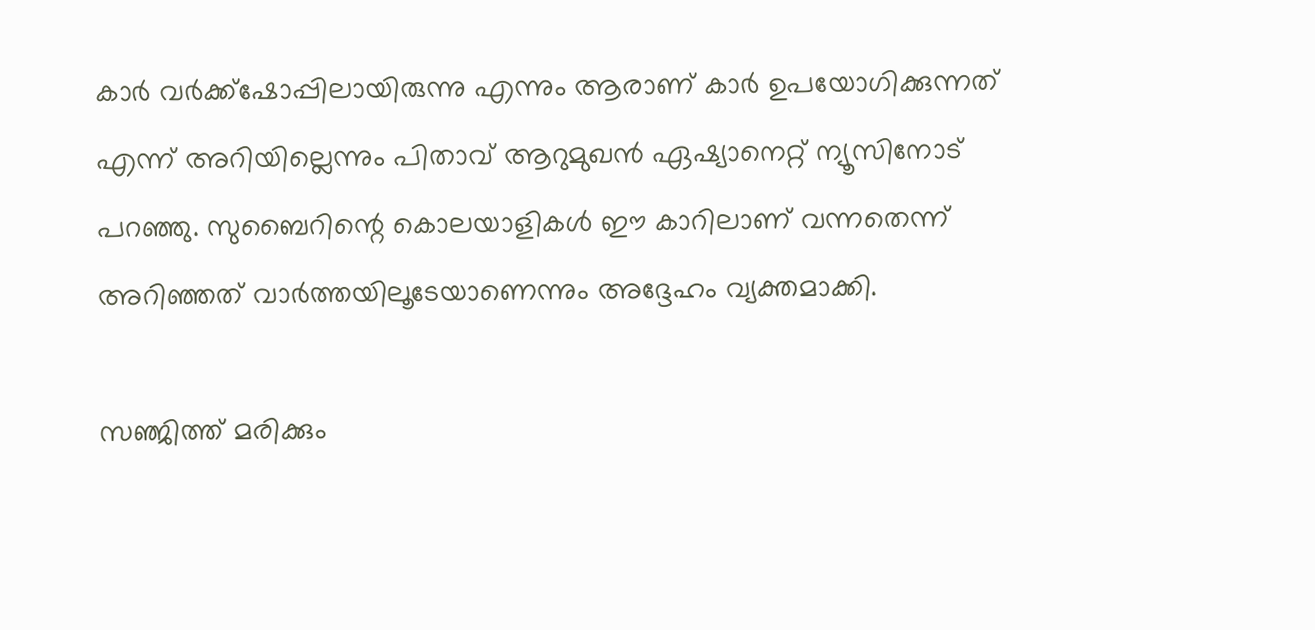കാര്‍ വര്‍ക്ക്‌ഷോപ്പിലായിരുന്നു എന്നും ആരാണ് കാര്‍ ഉപയോഗിക്കുന്നത് എന്ന് അറിയില്ലെന്നും പിതാവ് ആറുമുഖന്‍ ഏഷ്യാനെറ്റ് ന്യൂസിനോട് പറഞ്ഞു. സുബൈറിന്റെ കൊലയാളികള്‍ ഈ കാറിലാണ് വന്നതെന്ന് അറിഞ്ഞത് വാര്‍ത്തയിലൂടേയാണെന്നും അദ്ദേഹം വ്യക്തമാക്കി.

സഞ്ജിത്ത് മരിക്കും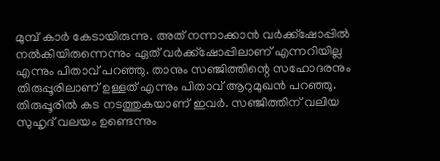മുമ്പ് കാര്‍ കേടായിരുന്നു. അത് നന്നാക്കാന്‍ വര്‍ക്ക്‌ഷോപ്പില്‍ നല്‍കിയിരുന്നെന്നും ഏത് വര്‍ക്ക്‌ഷോപ്പിലാണ് എന്നറിയില്ല എന്നും പിതാവ് പറഞ്ഞു. താനും സഞ്ജിത്തിന്റെ സഹോദരനും തിരുപ്പൂരിലാണ് ഉള്ളത് എന്നും പിതാവ് ആറുമുഖന്‍ പറഞ്ഞു. തിരുപ്പൂരില്‍ കട നടത്തുകയാണ് ഇവര്‍. സഞ്ജിത്തിന് വലിയ സുഹൃദ് വലയം ഉണ്ടെന്നും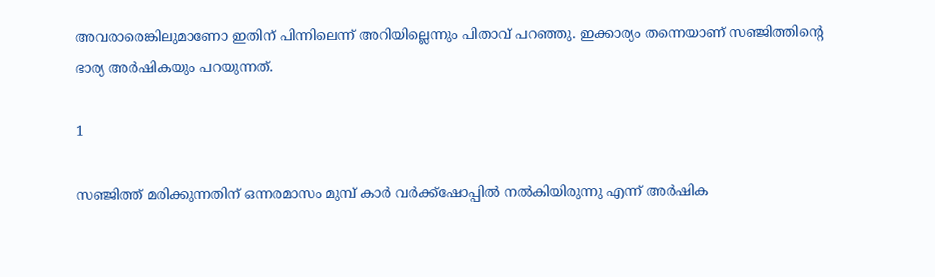അവരാരെങ്കിലുമാണോ ഇതിന് പിന്നിലെന്ന് അറിയില്ലെന്നും പിതാവ് പറഞ്ഞു. ഇക്കാര്യം തന്നെയാണ് സഞ്ജിത്തിന്റെ ഭാര്യ അര്‍ഷികയും പറയുന്നത്.

1

സഞ്ജിത്ത് മരിക്കുന്നതിന് ഒന്നരമാസം മുമ്പ് കാര്‍ വര്‍ക്ക്‌ഷോപ്പില്‍ നല്‍കിയിരുന്നു എന്ന് അര്‍ഷിക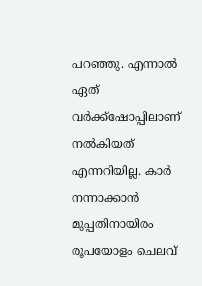പറഞ്ഞു. എന്നാല്‍ ഏത് വര്‍ക്ക്‌ഷോപ്പിലാണ് നല്‍കിയത് എന്നറിയില്ല. കാര്‍ നന്നാക്കാന്‍ മുപ്പതിനായിരം രൂപയോളം ചെലവ്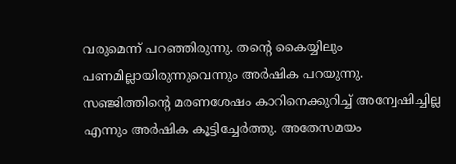വരുമെന്ന് പറഞ്ഞിരുന്നു. തന്റെ കൈയ്യിലും പണമില്ലായിരുന്നുവെന്നും അര്‍ഷിക പറയുന്നു. സഞ്ജിത്തിന്റെ മരണശേഷം കാറിനെക്കുറിച്ച് അന്വേഷിച്ചില്ല എന്നും അര്‍ഷിക കൂട്ടിച്ചേര്‍ത്തു. അതേസമയം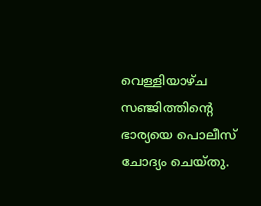വെള്ളിയാഴ്ച സഞ്ജിത്തിന്റെ ഭാര്യയെ പൊലീസ് ചോദ്യം ചെയ്തു.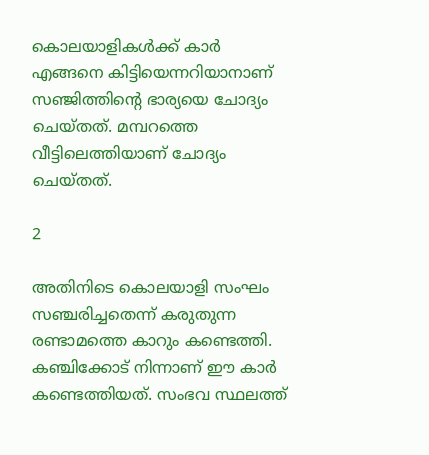കൊലയാളികള്‍ക്ക് കാര്‍ എങ്ങനെ കിട്ടിയെന്നറിയാനാണ് സഞ്ജിത്തിന്റെ ഭാര്യയെ ചോദ്യം ചെയ്തത്. മമ്പറത്തെ വീട്ടിലെത്തിയാണ് ചോദ്യം ചെയ്തത്.

2

അതിനിടെ കൊലയാളി സംഘം സഞ്ചരിച്ചതെന്ന് കരുതുന്ന രണ്ടാമത്തെ കാറും കണ്ടെത്തി. കഞ്ചിക്കോട് നിന്നാണ് ഈ കാര്‍ കണ്ടെത്തിയത്. സംഭവ സ്ഥലത്ത്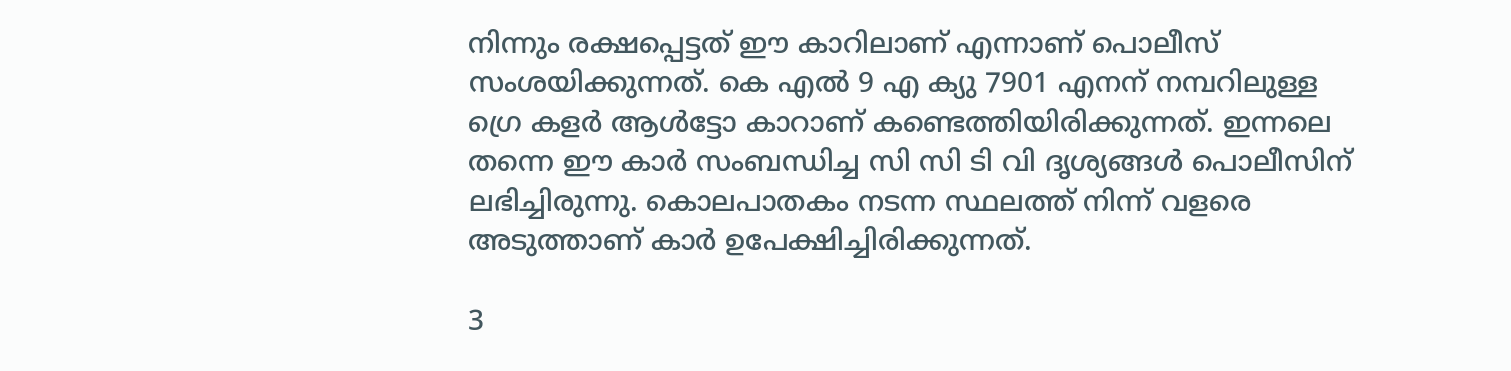നിന്നും രക്ഷപ്പെട്ടത് ഈ കാറിലാണ് എന്നാണ് പൊലീസ് സംശയിക്കുന്നത്. കെ എല്‍ 9 എ ക്യു 7901 എനന് നമ്പറിലുള്ള ഗ്രെ കളര്‍ ആള്‍ട്ടോ കാറാണ് കണ്ടെത്തിയിരിക്കുന്നത്. ഇന്നലെ തന്നെ ഈ കാര്‍ സംബന്ധിച്ച സി സി ടി വി ദൃശ്യങ്ങള്‍ പൊലീസിന് ലഭിച്ചിരുന്നു. കൊലപാതകം നടന്ന സ്ഥലത്ത് നിന്ന് വളരെ അടുത്താണ് കാര്‍ ഉപേക്ഷിച്ചിരിക്കുന്നത്.

3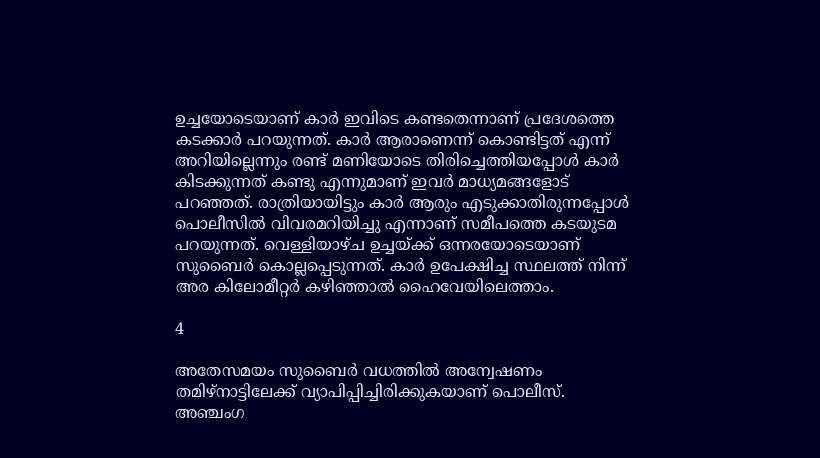ഉച്ചയോടെയാണ് കാര്‍ ഇവിടെ കണ്ടതെന്നാണ് പ്രദേശത്തെ കടക്കാര്‍ പറയുന്നത്. കാര്‍ ആരാണെന്ന് കൊണ്ടിട്ടത് എന്ന് അറിയില്ലെന്നും രണ്ട് മണിയോടെ തിരിച്ചെത്തിയപ്പോള്‍ കാര്‍ കിടക്കുന്നത് കണ്ടു എന്നുമാണ് ഇവര്‍ മാധ്യമങ്ങളോട് പറഞ്ഞത്. രാത്രിയായിട്ടും കാര്‍ ആരും എടുക്കാതിരുന്നപ്പോള്‍ പൊലീസില്‍ വിവരമറിയിച്ചു എന്നാണ് സമീപത്തെ കടയുടമ പറയുന്നത്. വെള്ളിയാഴ്ച ഉച്ചയ്ക്ക് ഒന്നരയോടെയാണ് സുബൈര്‍ കൊല്ലപ്പെടുന്നത്. കാര്‍ ഉപേക്ഷിച്ച സ്ഥലത്ത് നിന്ന് അര കിലോമീറ്റര്‍ കഴിഞ്ഞാല്‍ ഹൈവേയിലെത്താം.

4

അതേസമയം സുബൈര്‍ വധത്തില്‍ അന്വേഷണം തമിഴ്‌നാട്ടിലേക്ക് വ്യാപിപ്പിച്ചിരിക്കുകയാണ് പൊലീസ്. അഞ്ചംഗ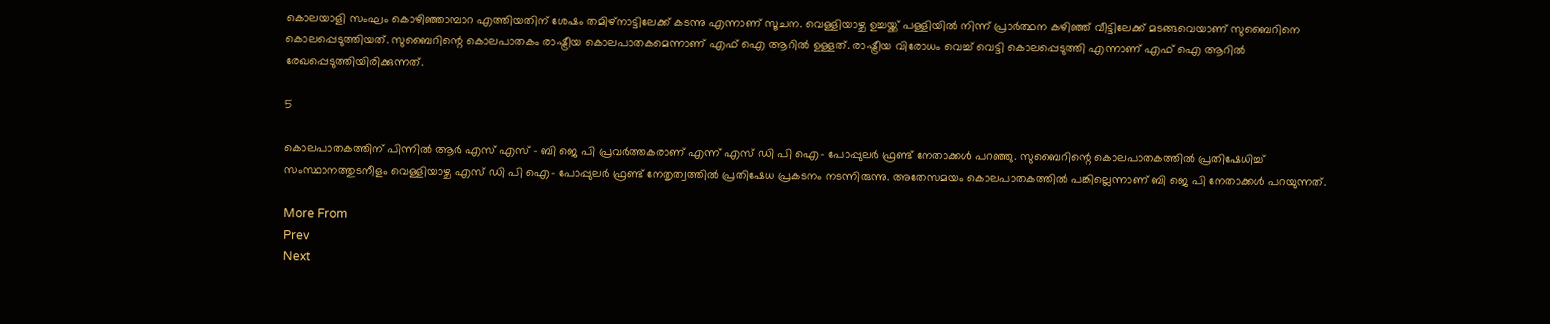കൊലയാളി സംഘം കൊഴിഞ്ഞാമ്പാറ എത്തിയതിന് ശേഷം തമിഴ്‌നാട്ടിലേക്ക് കടന്നു എന്നാണ് സൂചന. വെള്ളിയാഴ്ച ഉച്ചയ്ക്ക് പള്ളിയില്‍ നിന്ന് പ്രാര്‍ത്ഥന കഴിഞ്ഞ് വീട്ടിലേക്ക് മടങ്ങവെയാണ് സുബൈറിനെ കൊലപ്പെടുത്തിയത്. സുബൈറിന്റെ കൊലപാതകം രാഷ്ട്രീയ കൊലപാതകമെന്നാണ് എഫ് ഐ ആറില്‍ ഉള്ളത്. രാഷ്ട്രീയ വിരോധം വെച്ച് വെട്ടി കൊലപ്പെടുത്തി എന്നാണ് എഫ് ഐ ആറില്‍ രേഖപ്പെടുത്തിയിരിക്കുന്നത്.

5

കൊലപാതകത്തിന് പിന്നില്‍ ആര്‍ എസ് എസ് - ബി ജെ പി പ്രവര്‍ത്തകരാണ് എന്ന് എസ് ഡി പി ഐ- പോപ്പുലര്‍ ഫ്രണ്ട് നേതാക്കള്‍ പറഞ്ഞു. സുബൈറിന്റെ കൊലപാതകത്തില്‍ പ്രതിഷേധിച്ച് സംസ്ഥാനത്തുടനീളം വെള്ളിയാഴ്ച എസ് ഡി പി ഐ- പോപ്പുലര്‍ ഫ്രണ്ട് നേതൃത്വത്തില്‍ പ്രതിഷേധ പ്രകടനം നടന്നിരുന്നു. അതേസമയം കൊലപാതകത്തില്‍ പങ്കില്ലെന്നാണ് ബി ജെ പി നേതാക്കള്‍ പറയുന്നത്.

More From
Prev
Next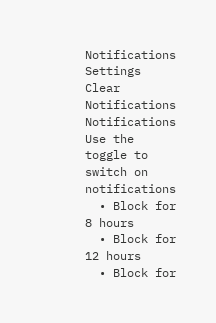Notifications
Settings
Clear Notifications
Notifications
Use the toggle to switch on notifications
  • Block for 8 hours
  • Block for 12 hours
  • Block for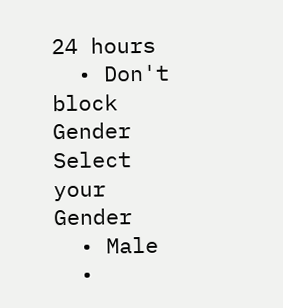24 hours
  • Don't block
Gender
Select your Gender
  • Male
  •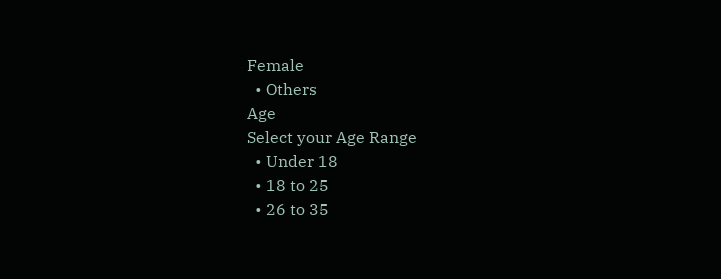Female
  • Others
Age
Select your Age Range
  • Under 18
  • 18 to 25
  • 26 to 35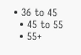• 36 to 45
  • 45 to 55
  • 55+